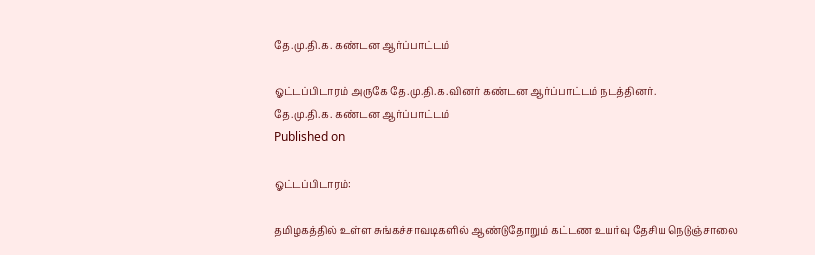தே.மு.தி.க. கண்டன ஆர்ப்பாட்டம்

ஓட்டப்பிடாரம் அருகே தே.மு.தி.க.வினர் கண்டன ஆர்ப்பாட்டம் நடத்தினர்.
தே.மு.தி.க. கண்டன ஆர்ப்பாட்டம்
Published on

ஓட்டப்பிடாரம்:

தமிழகத்தில் உள்ள சுங்கச்சாவடிகளில் ஆண்டுதோறும் கட்டண உயர்வு தேசிய நெடுஞ்சாலை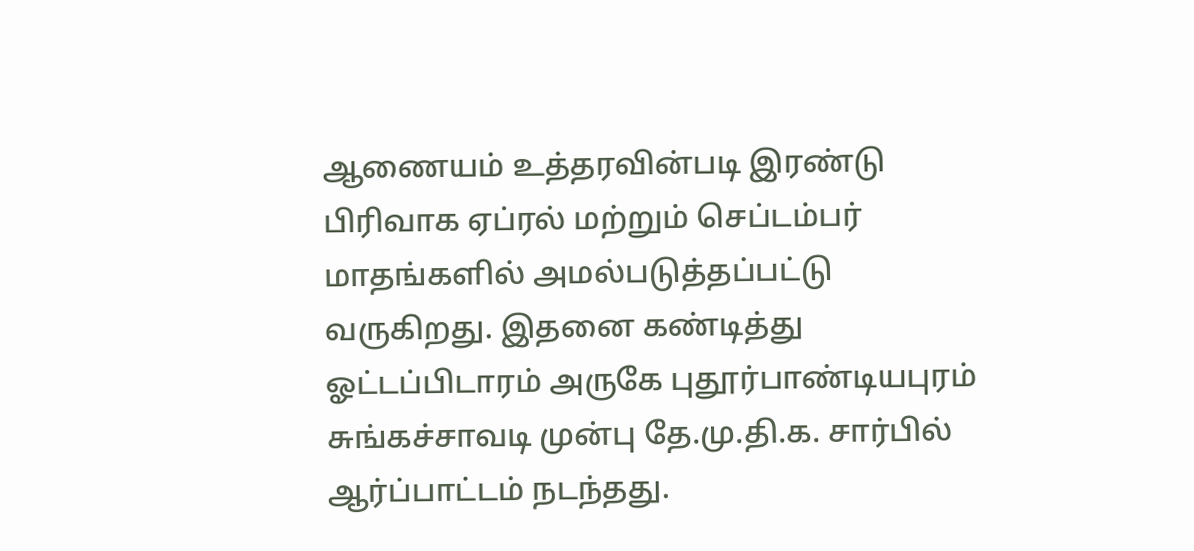ஆணையம் உத்தரவின்படி இரண்டு பிரிவாக ஏப்ரல் மற்றும் செப்டம்பர் மாதங்களில் அமல்படுத்தப்பட்டு வருகிறது. இதனை கண்டித்து ஓட்டப்பிடாரம் அருகே புதூர்பாண்டியபுரம் சுங்கச்சாவடி முன்பு தே.மு.தி.க. சார்பில் ஆர்ப்பாட்டம் நடந்தது.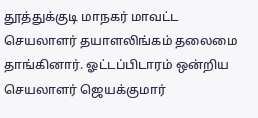தூத்துக்குடி மாநகர் மாவட்ட செயலாளர் தயாளலிங்கம் தலைமை தாங்கினார். ஓட்டப்பிடாரம் ஒன்றிய செயலாளர் ஜெயக்குமார்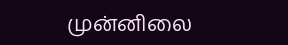முன்னிலை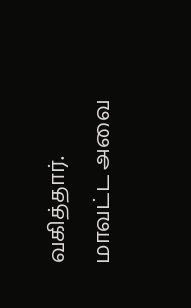வகித்தார். மாவட்ட அவை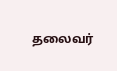தலைவர்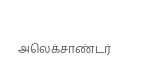அலெக்சாண்டர்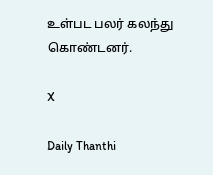உள்பட பலர் கலந்து கொண்டனர்.

X

Daily Thanthi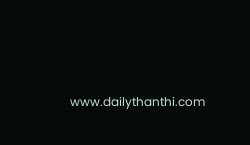www.dailythanthi.com